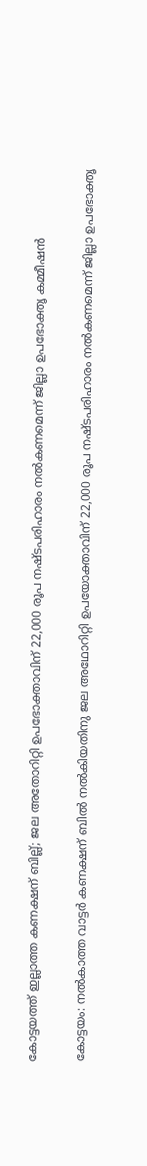കോട്ടയത്ത് ഇല്ലാത്ത കണക്ഷന് ബില്ല്; ജല അതോറിറ്റി ഉപഭോക്താവിന് 22,000 രൂപ നഷ്ടപരിഹാരം നൽകണമെന്ന് ജില്ലാ ഉപഭോക്തൃ കമ്മീഷൻ

കോട്ടയം: നല്‍കാത്ത വാട്ടര്‍ കണക്ഷന് ബില്‍ നല്‍കിയതിനു ജല അഥോറിറ്റി ഉപയോക്താവിന് 22,000 രൂപ നഷ്ടപരിഹാരം നല്‍കണമെന്ന് ജില്ലാ ഉപഭോക്തൃ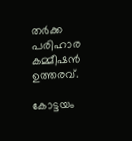തര്‍ക്ക പരിഹാര കമ്മീഷന്‍ ഉത്തരവ്.

കോട്ടയം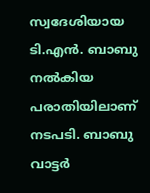സ്വദേശിയായ ടി.എന്‍. ബാബു നല്‍കിയ പരാതിയിലാണ് നടപടി. ബാബു വാട്ടര്‍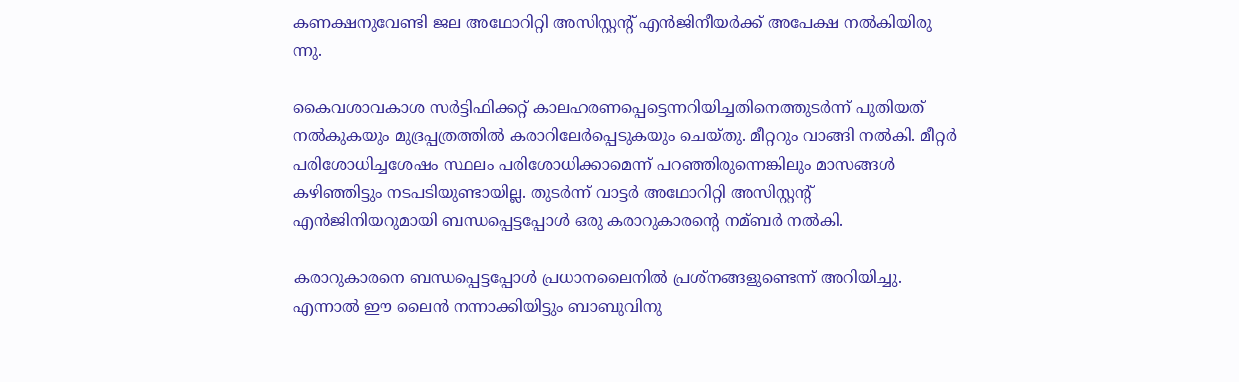കണക്ഷനുവേണ്ടി ജല അഥോറിറ്റി അസിസ്റ്റന്‍റ് എന്‍ജിനീയര്‍ക്ക് അപേക്ഷ നല്‍കിയിരു
ന്നു.

കൈവശാവകാശ സര്‍ട്ടിഫിക്കറ്റ് കാലഹരണപ്പെട്ടെന്നറിയിച്ചതിനെത്തുടര്‍ന്ന് പുതിയത് നല്‍കുകയും മുദ്രപ്പത്രത്തില്‍ കരാറിലേര്‍പ്പെടുകയും ചെയ്തു. മീറ്ററും വാങ്ങി നല്‍കി. മീറ്റര്‍ പരിശോധിച്ചശേഷം സ്ഥലം പരിശോധിക്കാമെന്ന് പറഞ്ഞിരുന്നെങ്കിലും മാസങ്ങള്‍ കഴിഞ്ഞിട്ടും നടപടിയുണ്ടായില്ല. തുടര്‍ന്ന് വാട്ടര്‍ അഥോറിറ്റി അസിസ്റ്റന്‍റ് എന്‍ജിനിയറുമായി ബന്ധപ്പെട്ടപ്പോള്‍ ഒരു കരാറുകാരന്‍റെ നമ്ബര്‍ നല്‍കി.

കരാറുകാരനെ ബന്ധപ്പെട്ടപ്പോള്‍ പ്രധാനലൈനില്‍ പ്രശ്‌നങ്ങളുണ്ടെന്ന് അറിയിച്ചു. എന്നാല്‍ ഈ ലൈന്‍ നന്നാക്കിയിട്ടും ബാബുവിനു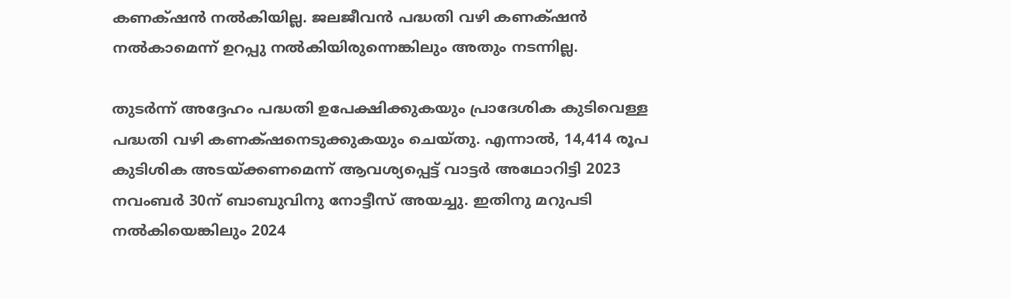കണക്‌ഷന്‍ നല്‍കിയില്ല. ജലജീവന്‍ പദ്ധതി വഴി കണക്‌ഷന്‍ നല്‍കാമെന്ന് ഉറപ്പു നല്‍കിയിരുന്നെങ്കിലും അതും നടന്നില്ല.

തുടര്‍ന്ന് അദ്ദേഹം പദ്ധതി ഉപേക്ഷിക്കുകയും പ്രാദേശിക കുടിവെള്ള പദ്ധതി വഴി കണക്‌ഷനെടുക്കുകയും ചെയ്തു. എന്നാല്‍, 14,414 രൂപ കുടിശിക അടയ്ക്കണമെന്ന് ആവശ്യപ്പെട്ട് വാട്ടര്‍ അഥോറിട്ടി 2023 നവംബര്‍ 30ന് ബാബുവിനു നോട്ടീസ് അയച്ചു. ഇതിനു മറുപടി നല്‍കിയെങ്കിലും 2024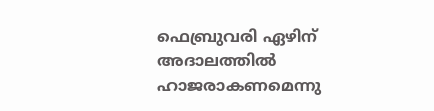ഫെബ്രുവരി ഏഴിന് അദാലത്തില്‍ ഹാജരാകണമെന്നു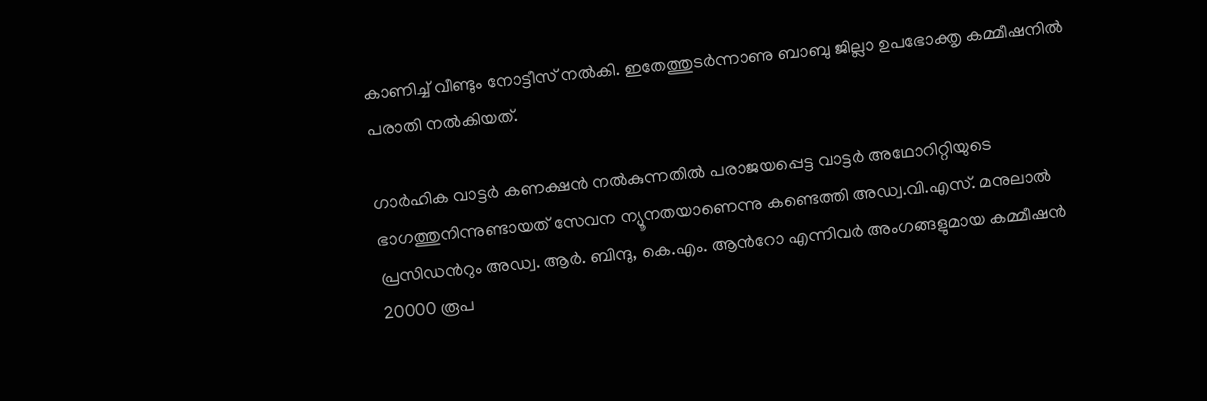കാണിച്ച്‌ വീണ്ടും നോട്ടീസ് നല്‍കി. ഇതേത്തുടര്‍ന്നാണു ബാബു ജില്ലാ ഉപഭോക്തൃ കമ്മീഷനില്‍ പരാതി നല്‍കിയത്.

ഗാര്‍ഹിക വാട്ടര്‍ കണക്ഷന്‍ നല്‍കുന്നതില്‍ പരാജയപ്പെട്ട വാട്ടര്‍ അഥോറിറ്റിയുടെ ഭാഗത്തുനിന്നുണ്ടായത് സേവന ന്യൂനതയാണെന്നു കണ്ടെത്തി അഡ്വ.വി.എസ്. മനുലാല്‍ പ്രസിഡന്‍റും അഡ്വ. ആര്‍. ബിന്ദു, കെ.എം. ആന്‍റോ എന്നിവര്‍ അംഗങ്ങളുമായ കമ്മീഷന്‍ 20000 രൂപ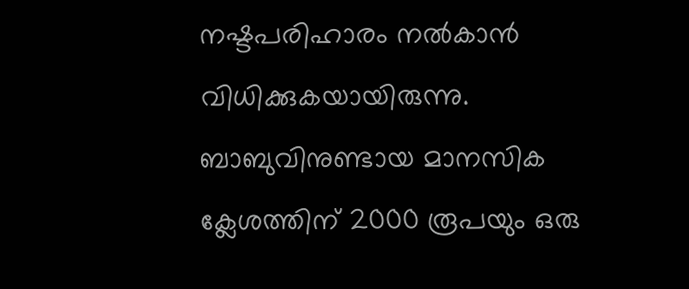നഷ്ടപരിഹാരം നല്‍കാൻ വിധിക്കുകയായിരുന്നു. ബാബുവിനുണ്ടായ മാനസിക ക്ലേശത്തിന് 2000 രൂപയും ഒരു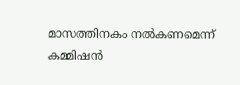മാസത്തിനകം നല്‍കണമെന്ന് കമ്മിഷന്‍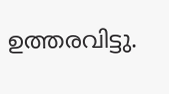ഉത്തരവിട്ടു.